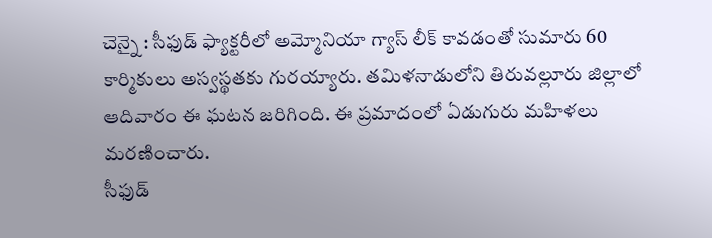చెన్నై : సీఫుడ్ ఫ్యాక్టరీలో అమ్మోనియా గ్యాస్ లీక్ కావడంతో సుమారు 60 కార్మికులు అస్వస్థతకు గురయ్యారు. తమిళనాడులోని తిరువల్లూరు జిల్లాలో ఆదివారం ఈ ఘటన జరిగింది. ఈ ప్రమాదంలో ఏడుగురు మహిళలు మరణించారు.
సీఫుడ్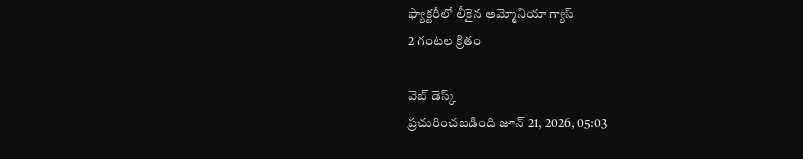ఫ్యాక్టరీలో లీకైన అమ్మోనియా గ్యాస్
2 గంటల క్రితం

వెబ్ డెస్క్
ప్రచురించబడింది జూన్ 21, 2026, 05:03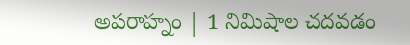అపరాహ్నం | 1 నిమిషాల చదవడం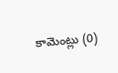కామెంట్లు (0)